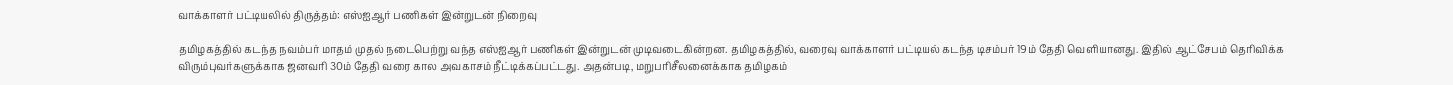வாக்காளர் பட்டியலில் திருத்தம்: எஸ்ஐஆர் பணிகள் இன்றுடன் நிறைவு

தமிழகத்தில் கடந்த நவம்பர் மாதம் முதல் நடைபெற்று வந்த எஸ்ஐஆர் பணிகள் இன்றுடன் முடிவடைகின்றன. தமிழகத்தில், வரைவு வாக்காளர் பட்டியல் கடந்த டிசம்பர் 19ம் தேதி வெளியானது. இதில் ஆட்சேபம் தெரிவிக்க விரும்புவர்களுக்காக ஜனவரி 30ம் தேதி வரை கால அவகாசம் நீட்டிக்கப்பட்டது. அதன்படி, மறுபரிசீலனைக்காக தமிழகம்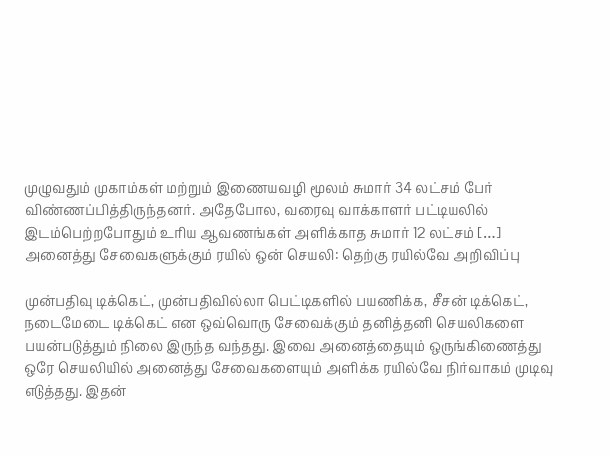முழுவதும் முகாம்கள் மற்றும் இணையவழி மூலம் சுமார் 34 லட்சம் பேர் விண்ணப்பித்திருந்தனர். அதேபோல, வரைவு வாக்காளர் பட்டியலில் இடம்பெற்றபோதும் உரிய ஆவணங்கள் அளிக்காத சுமார் 12 லட்சம் […]
அனைத்து சேவைகளுக்கும் ரயில் ஒன் செயலி: தெற்கு ரயில்வே அறிவிப்பு

முன்பதிவு டிக்கெட், முன்பதிவில்லா பெட்டிகளில் பயணிக்க, சீசன் டிக்கெட், நடைமேடை டிக்கெட் என ஒவ்வொரு சேவைக்கும் தனித்தனி செயலிகளை பயன்படுத்தும் நிலை இருந்த வந்தது. இவை அனைத்தையும் ஒருங்கிணைத்து ஒரே செயலியில் அனைத்து சேவைகளையும் அளிக்க ரயில்வே நிர்வாகம் முடிவு எடுத்தது. இதன்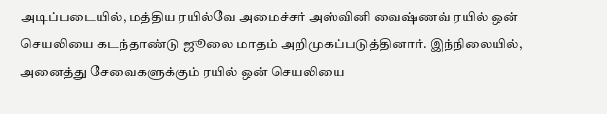அடிப்படையில், மத்திய ரயில்வே அமைச்சர் அஸ்வினி வைஷ்ணவ் ரயில் ஒன் செயலியை கடந்தாண்டு ஜூலை மாதம் அறிமுகப்படுத்தினார். இந்நிலையில், அனைத்து சேவைகளுக்கும் ரயில் ஒன் செயலியை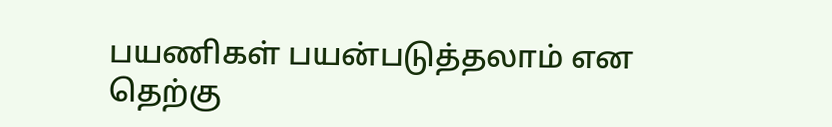பயணிகள் பயன்படுத்தலாம் என தெற்கு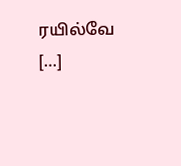ரயில்வே […]